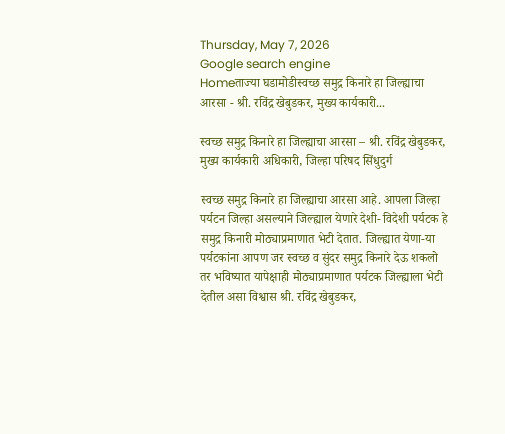Thursday, May 7, 2026
Google search engine
Homeताज्या घडामोडीस्वच्छ समुद्र किनारे हा जिल्ह्याचा आरसा - श्री. रविंद्र खेबुडकर, मुख्य कार्यकारी...

स्वच्छ समुद्र किनारे हा जिल्ह्याचा आरसा – श्री. रविंद्र खेबुडकर, मुख्य कार्यकारी अधिकारी, जिल्हा परिषद सिंधुदुर्ग

स्वच्छ समुद्र किनारे हा जिल्ह्याचा आरसा आहे. आपला जिल्हा पर्यटन जिल्हा असल्याने जिल्ह्याल येणारे देशी- विदेशी पर्यटक हे समुद्र किनारी मोठ्याप्रमाणात भेटी देतात. जिल्ह्यात येणा-या पर्यटकांना आपण जर स्वच्छ व सुंदर समुद्र किनारे देऊ शकलो तर भविष्यात यापेक्षाही मोठ्याप्रमाणात पर्यटक जिल्ह्याला भेटी देतील असा विश्वास श्री. रविंद्र खेबुडकर,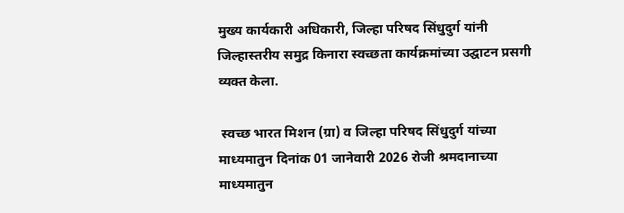मुख्य कार्यकारी अधिकारी, जिल्हा परिषद सिंधुदुर्ग यांनी जिल्हास्तरीय समुद्र किनारा स्वच्छता कार्यक्रमांच्या उद्घाटन प्रसगी व्यक्त केला.

 स्वच्छ भारत मिशन (ग्रा) व जिल्हा परिषद सिंधुदुर्ग यांच्या माध्यमातुन दिनांक 01 जानेवारी 2026 रोजी श्रमदानाच्या माध्यमातुन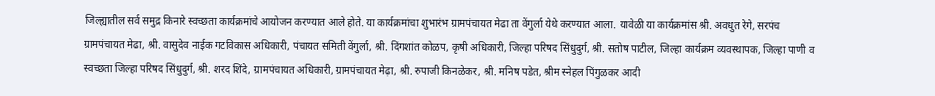जिल्ह्यातील सर्व समुद्र किनारे स्वच्छता कार्यक्रमांचे आयोजन करण्यात आले होते. या कार्यक्रमांचा शुभारंभ ग्रामपंचायत मेढा ता वेंगुर्ला येथे करण्यात आला. यावेळी या कार्यक्रमांस श्री. अवधुत रेगे, सरपंच ग्रामपंचायत मेढा, श्री. वासुदेव नाईक गटविकास अधिकारी, पंचायत समिती वेंगुर्ला, श्री. दिंगशांत कोळप, कृषी अधिकारी, जिल्हा परिषद सिंधुदुर्ग, श्री. सतोष पाटील, जिल्हा कार्यक्रम व्यवस्थापक, जिल्हा पाणी व स्वच्छता जिल्हा परिषद सिंधुदुर्ग, श्री. शरद शिंदे, ग्रामपंचायत अधिकारी, ग्रामपंचायत मेढ़ा, श्री. रुपाजी किनळेकर, श्री. मनिष पडेत, श्रीम स्नेहल पिंगुळकर आदी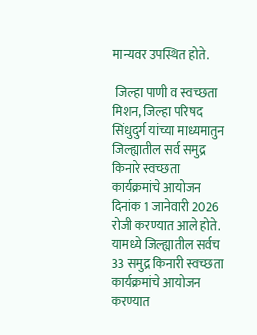मान्यवर उपस्थित होते.

 जिल्हा पाणी व स्वच्छता मिशन, जिल्हा परिषद सिंधुदुर्ग यांच्या माध्यमातुन जिल्ह्यातील सर्व समुद्र किनारे स्वच्छता कार्यक्रमांचे आयोजन दिनांक 1 जानेवारी 2026 रोजी करण्यात आले होते. यामध्ये जिल्ह्यातील सर्वच 33 समुद्र किनारी स्वच्छता कार्यक्रमांचे आयोजन करण्यात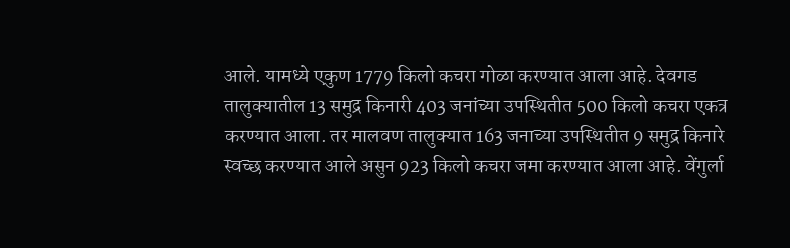आले. यामध्ये एकुण 1779 किलो कचरा गोळा करण्यात आला आहे. देवगड तालुक्यातील 13 समुद्र किनारी 403 जनांच्या उपस्थितीत 500 किलो कचरा एकत्र करण्यात आला. तर मालवण तालुक्यात 163 जनाच्या उपस्थितीत 9 समुद्र किनारे स्वच्छ करण्यात आले असुन 923 किलो कचरा जमा करण्यात आला आहे. वेंगुर्ला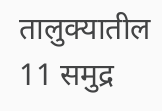तालुक्यातील 11 समुद्र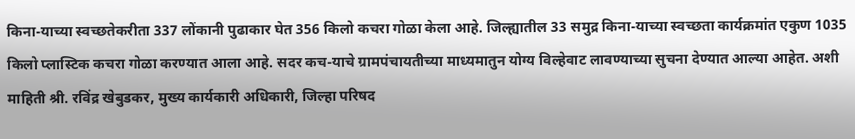किना-याच्या स्वच्छतेकरीता 337 लोंकानी पुढाकार घेत 356 किलो कचरा गोळा केला आहे. जिल्ह्यातील 33 समुद्र किना-याच्या स्वच्छता कार्यक्रमांत एकुण 1035 किलो प्लास्टिक कचरा गोळा करण्यात आला आहे. सदर कच-याचे ग्रामपंचायतीच्या माध्यमातुन योग्य विल्हेवाट लावण्याच्या सुचना देण्यात आल्या आहेत. अशी माहिती श्री. रविंद्र खेबुडकर, मुख्य कार्यकारी अधिकारी, जिल्हा परिषद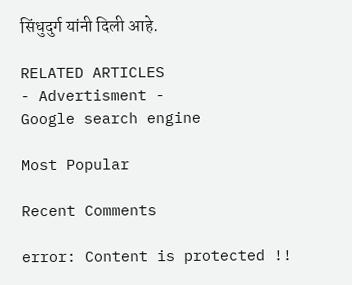सिंधुदुर्ग यांनी दिली आहे.

RELATED ARTICLES
- Advertisment -
Google search engine

Most Popular

Recent Comments

error: Content is protected !!